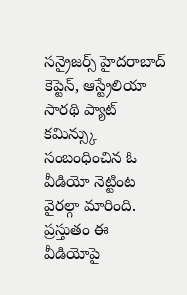సన్రైజర్స్ హైదరాబాద్ కెప్టెన్, ఆస్ట్రేలియా సారథి ప్యాట్ కమిన్స్కు సంబంధించిన ఓ వీడియో నెట్టింట వైరల్గా మారింది. ప్రస్తుతం ఈ వీడియోపై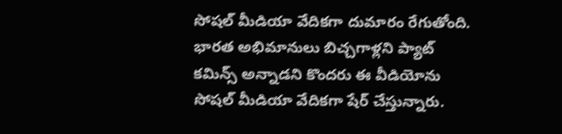సోషల్ మీడియా వేదికగా దుమారం రేగుతోంది. భారత అభిమానులు బిచ్చగాళ్లని ప్యాట్ కమిన్స్ అన్నాడని కొందరు ఈ వీడియోను సోషల్ మీడియా వేదికగా షేర్ చేస్తున్నారు.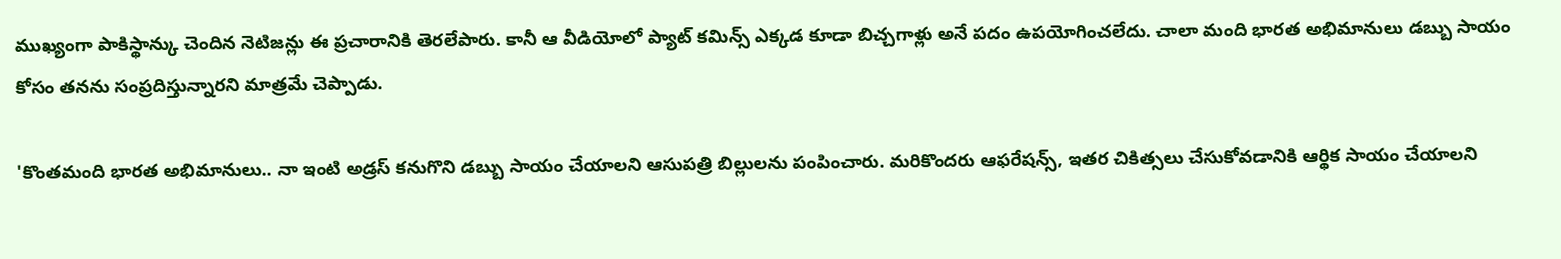ముఖ్యంగా పాకిస్థాన్కు చెందిన నెటిజన్లు ఈ ప్రచారానికి తెరలేపారు. కానీ ఆ వీడియోలో ప్యాట్ కమిన్స్ ఎక్కడ కూడా బిచ్చగాళ్లు అనే పదం ఉపయోగించలేదు. చాలా మంది భారత అభిమానులు డబ్బు సాయం కోసం తనను సంప్రదిస్తున్నారని మాత్రమే చెప్పాడు.

'కొంతమంది భారత అభిమానులు.. నా ఇంటి అడ్రస్ కనుగొని డబ్బు సాయం చేయాలని ఆసుపత్రి బిల్లులను పంపించారు. మరికొందరు ఆఫరేషన్స్, ఇతర చికిత్సలు చేసుకోవడానికి ఆర్థిక సాయం చేయాలని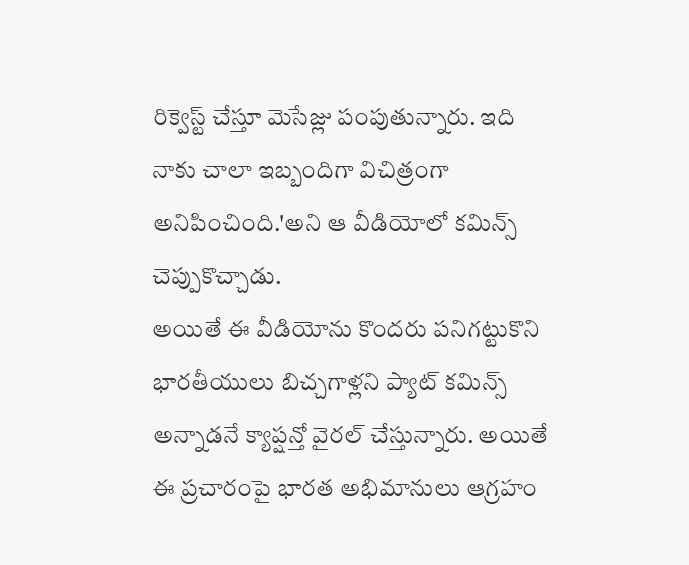రిక్వెస్ట్ చేస్తూ మెసేజ్లు పంపుతున్నారు. ఇది నాకు చాలా ఇబ్బందిగా విచిత్రంగా అనిపించింది.'అని ఆ వీడియోలో కమిన్స్ చెప్పుకొచ్చాడు.
అయితే ఈ వీడియోను కొందరు పనిగట్టుకొని భారతీయులు బిచ్చగాళ్లని ప్యాట్ కమిన్స్ అన్నాడనే క్యాప్షన్తో వైరల్ చేస్తున్నారు. అయితే ఈ ప్రచారంపై భారత అభిమానులు ఆగ్రహం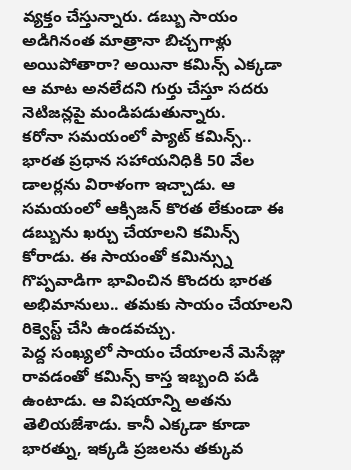వ్యక్తం చేస్తున్నారు. డబ్బు సాయం అడిగినంత మాత్రానా బిచ్చగాళ్లు అయిపోతారా? అయినా కమిన్స్ ఎక్కడా ఆ మాట అనలేదని గుర్తు చేస్తూ సదరు నెటిజన్లపై మండిపడుతున్నారు.
కరోనా సమయంలో ప్యాట్ కమిన్స్.. భారత ప్రధాన సహాయనిధికి 50 వేల డాలర్లను విరాళంగా ఇచ్చాడు. ఆ సమయంలో ఆక్సిజన్ కొరత లేకుండా ఈ డబ్బును ఖర్చు చేయాలని కమిన్స్ కోరాడు. ఈ సాయంతో కమిన్స్ను గొప్పవాడిగా భావించిన కొందరు భారత అభిమానులు.. తమకు సాయం చేయాలని రిక్వెస్ట్ చేసి ఉండవచ్చు.
పెద్ద సంఖ్యలో సాయం చేయాలనే మెసేజ్లు రావడంతో కమిన్స్ కాస్త ఇబ్బంది పడి ఉంటాడు. ఆ విషయాన్ని అతను తెలియజేశాడు. కానీ ఎక్కడా కూడా భారత్ను, ఇక్కడి ప్రజలను తక్కువ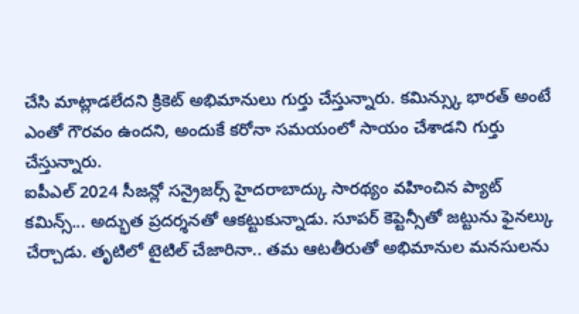చేసి మాట్లాడలేదని క్రికెట్ అభిమానులు గుర్తు చేస్తున్నారు. కమిన్స్కు భారత్ అంటే ఎంతో గౌరవం ఉందని, అందుకే కరోనా సమయంలో సాయం చేశాడని గుర్తు చేస్తున్నారు.
ఐపీఎల్ 2024 సీజన్లో సన్రైజర్స్ హైదరాబాద్కు సారథ్యం వహించిన ప్యాట్ కమిన్స్... అద్భుత ప్రదర్శనతో ఆకట్టుకున్నాడు. సూపర్ కెప్టెన్సీతో జట్టును ఫైనల్కు చేర్చాడు. తృటిలో టైటిల్ చేజారినా.. తమ ఆటతీరుతో అభిమానుల మనసులను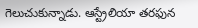గెలుచుకున్నాడు. ఆస్ట్రేలియా తరఫున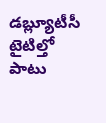డబ్ల్యూటీసీ టైటిల్తో పాటు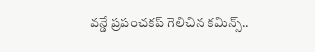వన్డే ప్రపంచకప్ గెలిచిన కమిన్స్..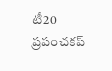టీ20 ప్రపంచకప్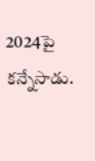2024పై కన్నేసాడు.